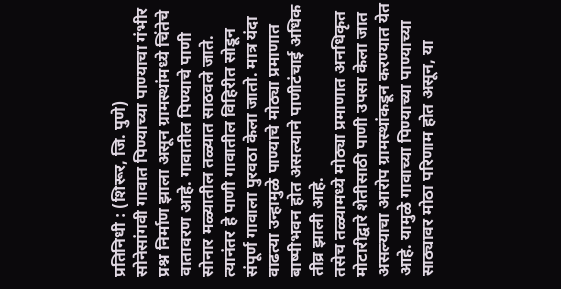प्रतिनिधी : (शिरूर, जि. पुणे)
सोनेसांगवी गावात पिण्याच्या पाण्याचा गंभीर प्रश्न निर्माण झाला असून ग्रामस्थांमध्ये चिंतेचे वातावरण आहे. गावातील पिण्याचे पाणी सोनार मळ्यातील तळ्यात साठवले जाते. त्यानंतर हे पाणी गावातील विहिरीत सोडून संपूर्ण गावाला पुरवठा केला जातो. मात्र यंदा वाढत्या उन्हामुळे पाण्याचे मोठ्या प्रमाणात बाष्पीभवन होत असल्याने पाणीटंचाई अधिक तीव्र झाली आहे.
तसेच तळ्यामध्ये मोठ्या प्रमाणात अनधिकृत मोटारीद्वारे शेतीसाठी पाणी उपसा केला जात असल्याचा आरोप ग्रामस्थांकडून करण्यात येत आहे. यामुळे गावाच्या पिण्याच्या पाण्याच्या साठ्यावर मोठा परिणाम होत असून, या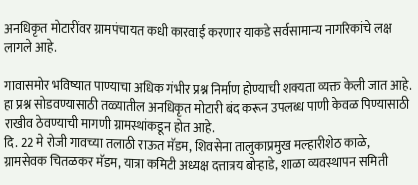अनधिकृत मोटारींवर ग्रामपंचायत कधी कारवाई करणार याकडे सर्वसामान्य नागरिकांचे लक्ष लागले आहे.

गावासमोर भविष्यात पाण्याचा अधिक गंभीर प्रश्न निर्माण होण्याची शक्यता व्यक्त केली जात आहे. हा प्रश्न सोडवण्यासाठी तळ्यातील अनधिकृत मोटारी बंद करून उपलब्ध पाणी केवळ पिण्यासाठी राखीव ठेवण्याची मागणी ग्रामस्थांकडून होत आहे.
दि. 22 मे रोजी गावच्या तलाठी राऊत मॅडम, शिवसेना तालुकाप्रमुख मल्हारीशेठ काळे, ग्रामसेवक चितळकर मॅडम, यात्रा कमिटी अध्यक्ष दत्तात्रय बोऱ्हाडे, शाळा व्यवस्थापन समिती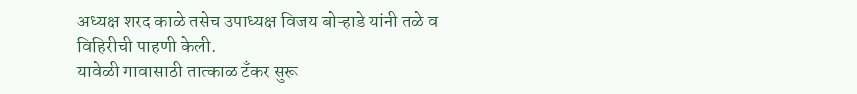अध्यक्ष शरद काळे तसेच उपाध्यक्ष विजय बोऱ्हाडे यांनी तळे व विहिरीची पाहणी केली.
यावेळी गावासाठी तात्काळ टँकर सुरू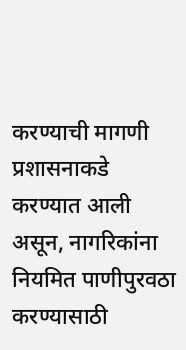करण्याची मागणी प्रशासनाकडे करण्यात आली असून, नागरिकांना नियमित पाणीपुरवठा करण्यासाठी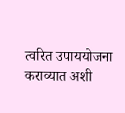त्वरित उपाययोजना कराव्यात अशी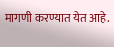मागणी करण्यात येत आहे.